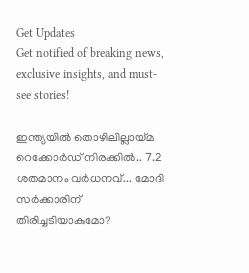Get Updates
Get notified of breaking news, exclusive insights, and must-see stories!

ഇന്ത്യയിൽ തൊഴിലില്ലായ്മ റെക്കോർഡ് നിരക്കിൽ.. 7.2 ശതമാനം വര്‍ധനവ്... മോദി സർക്കാരിന് തിരിച്ചടിയാകുമോ?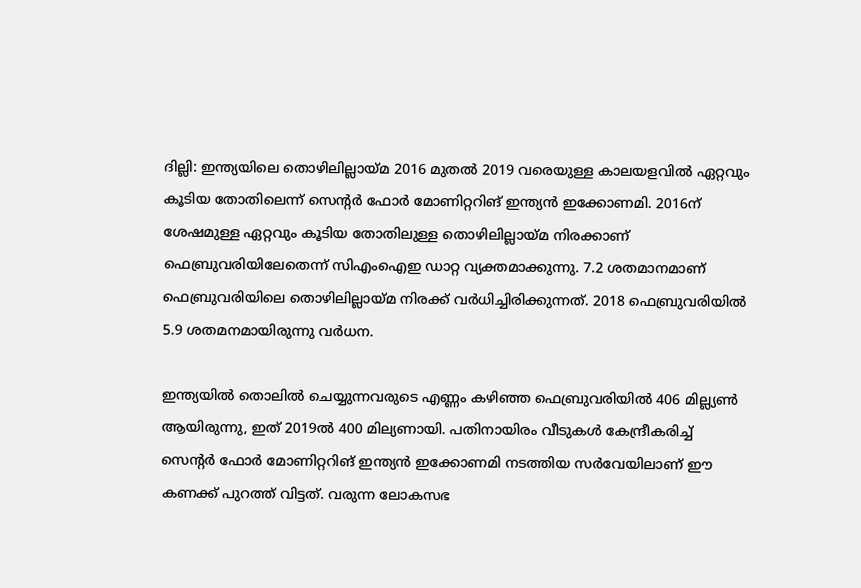ദില്ലി: ഇന്ത്യയിലെ തൊഴിലില്ലായ്മ 2016 മുതല്‍ 2019 വരെയുള്ള കാലയളവില്‍ ഏറ്റവും കൂടിയ തോതിലെന്ന് സെന്റര്‍ ഫോര്‍ മോണിറ്ററിങ് ഇന്ത്യന്‍ ഇക്കോണമി. 2016ന് ശേഷമുള്ള ഏറ്റവും കൂടിയ തോതിലുള്ള തൊഴിലില്ലായ്മ നിരക്കാണ് ഫെബ്രുവരിയിലേതെന്ന് സിഎംഐഇ ഡാറ്റ വ്യക്തമാക്കുന്നു. 7.2 ശതമാനമാണ് ഫെബ്രുവരിയിലെ തൊഴിലില്ലായ്മ നിരക്ക് വര്‍ധിച്ചിരിക്കുന്നത്. 2018 ഫെബ്രുവരിയില്‍ 5.9 ശതമനമായിരുന്നു വര്‍ധന.

ഇന്ത്യയില്‍ തൊലില്‍ ചെയ്യുന്നവരുടെ എണ്ണം കഴിഞ്ഞ ഫെബ്രുവരിയില്‍ 406 മില്ല്യണ്‍ ആയിരുന്നു, ഇത് 2019ല്‍ 400 മില്യണായി. പതിനായിരം വീടുകള്‍ കേന്ദ്രീകരിച്ച് സെന്റര്‍ ഫോര്‍ മോണിറ്ററിങ് ഇന്ത്യന്‍ ഇക്കോണമി നടത്തിയ സര്‍വേയിലാണ് ഈ കണക്ക് പുറത്ത് വിട്ടത്. വരുന്ന ലോകസഭ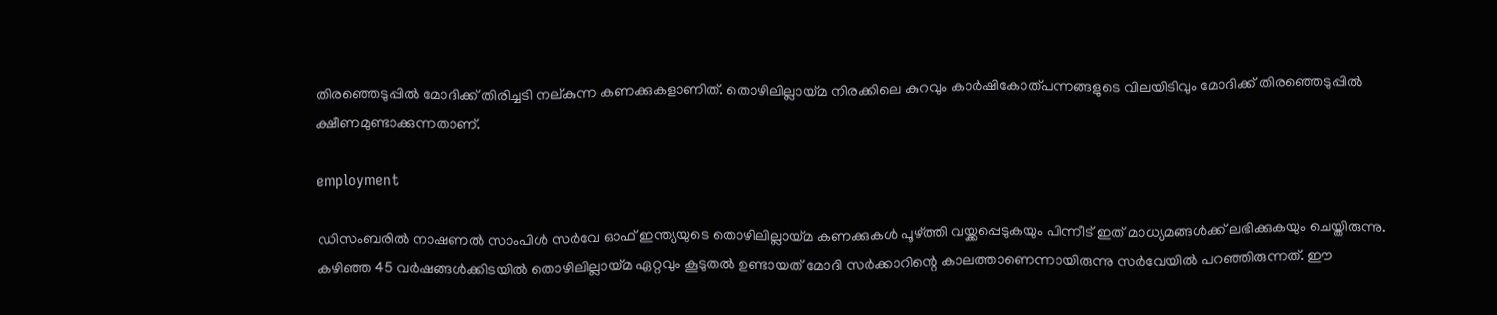തിരഞ്ഞെടുപ്പില്‍ മോദിക്ക് തിരിച്ചടി നല്കുന്ന കണക്കുകളാണിത്. തൊഴിലില്ലായ്മ നിരക്കിലെ കുറവും കാര്‍ഷികോത്പന്നങ്ങളുടെ വിലയിടിവും മോദിക്ക് തിരഞ്ഞെടുപ്പില്‍ ക്ഷീണമുണ്ടാക്കുന്നതാണ്.

employment

ഡിസംബരില്‍ നാഷണല്‍ സാംപിള്‍ സര്‍വേ ഓഫ് ഇന്ത്യയുടെ തൊഴിലില്ലായ്മ കണക്കുകള്‍ പൂഴ്ത്തി വയ്ക്കപ്പെടുകയും പിന്നീട് ഇത് മാധ്യമങ്ങള്‍ക്ക് ലഭിക്കുകയും ചെയ്തിരുന്നു. കഴിഞ്ഞ 45 വര്‍ഷങ്ങള്‍ക്കിടയില്‍ തൊഴിലില്ലായ്മ ഏറ്റവും കൂടുതല്‍ ഉണ്ടായത് മോദി സര്‍ക്കാറിന്റെ കാലത്താണെന്നായിരുന്നു സര്‍വേയില്‍ പറഞ്ഞിരുന്നത്. ഈ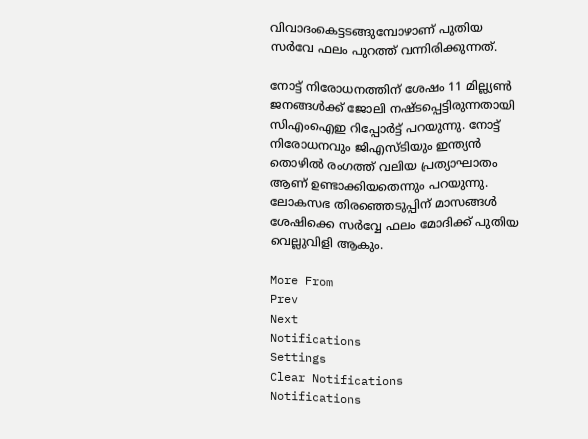വിവാദംകെട്ടടങ്ങുമ്പോഴാണ് പുതിയ സര്‍വേ ഫലം പുറത്ത് വന്നിരിക്കുന്നത്.

നോട്ട് നിരോധനത്തിന് ശേഷം 11 മില്ല്യണ്‍ ജനങ്ങള്‍ക്ക് ജോലി നഷ്ടപ്പെട്ടിരുന്നതായി സിഎംഐഇ റിപ്പോര്‍ട്ട് പറയുന്നു. നോട്ട് നിരോധനവും ജിഎസ്ടിയും ഇന്ത്യന്‍ തൊഴില്‍ രംഗത്ത് വലിയ പ്രത്യാഘാതം ആണ് ഉണ്ടാക്കിയതെന്നും പറയുന്നു. ലോകസഭ തിരഞ്ഞെടുപ്പിന് മാസങ്ങള്‍ ശേഷിക്കെ സര്‍വ്വേ ഫലം മോദിക്ക് പുതിയ വെല്ലുവിളി ആകും.

More From
Prev
Next
Notifications
Settings
Clear Notifications
Notifications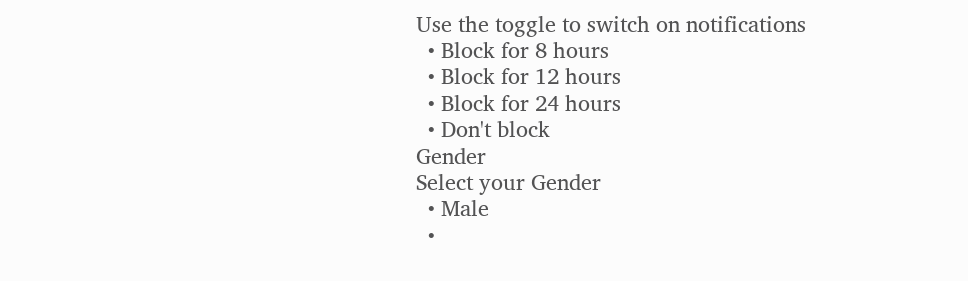Use the toggle to switch on notifications
  • Block for 8 hours
  • Block for 12 hours
  • Block for 24 hours
  • Don't block
Gender
Select your Gender
  • Male
  •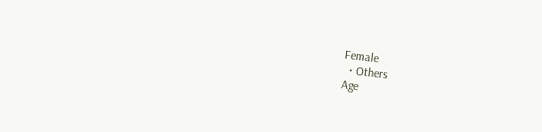Female
  • Others
Age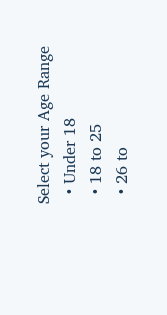Select your Age Range
  • Under 18
  • 18 to 25
  • 26 to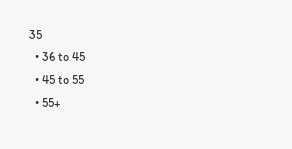35
  • 36 to 45
  • 45 to 55
  • 55+